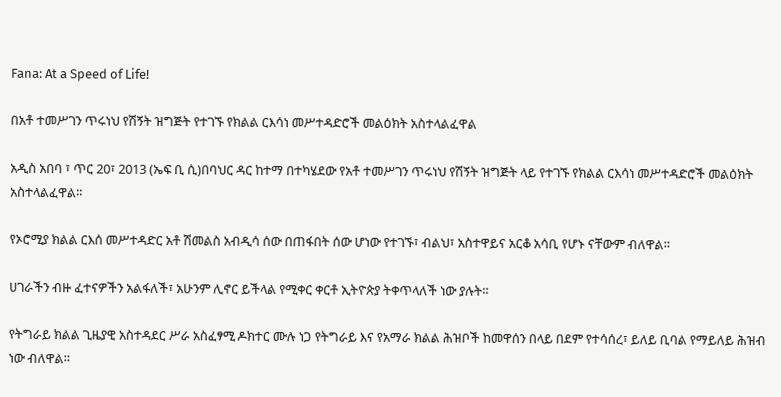Fana: At a Speed of Life!

በአቶ ተመሥገን ጥሩነህ የሽኝት ዝግጅት የተገኙ የክልል ርእሳነ መሥተዳድሮች መልዕክት አስተላልፈዋል

አዲስ አበባ ፣ ጥር 20፣ 2013 (ኤፍ ቢ ሲ)በባህር ዳር ከተማ በተካሄደው የአቶ ተመሥገን ጥሩነህ የሽኝት ዝግጅት ላይ የተገኙ የክልል ርእሳነ መሥተዳድሮች መልዕክት አስተላልፈዋል።

የኦሮሚያ ክልል ርእሰ መሥተዳድር አቶ ሽመልስ አብዲሳ ሰው በጠፋበት ሰው ሆነው የተገኙ፣ ብልህ፣ አስተዋይና አርቆ አሳቢ የሆኑ ናቸውም ብለዋል።

ሀገራችን ብዙ ፈተናዎችን አልፋለች፣ አሁንም ሊኖር ይችላል የሚቀር ቀርቶ ኢትዮጵያ ትቀጥላለች ነው ያሉት።

የትግራይ ክልል ጊዜያዊ አስተዳደር ሥራ አስፈፃሚ ዶክተር ሙሉ ነጋ የትግራይ እና የአማራ ክልል ሕዝቦች ከመዋሰን በላይ በደም የተሳሰረ፣ ይለይ ቢባል የማይለይ ሕዝብ ነው ብለዋል።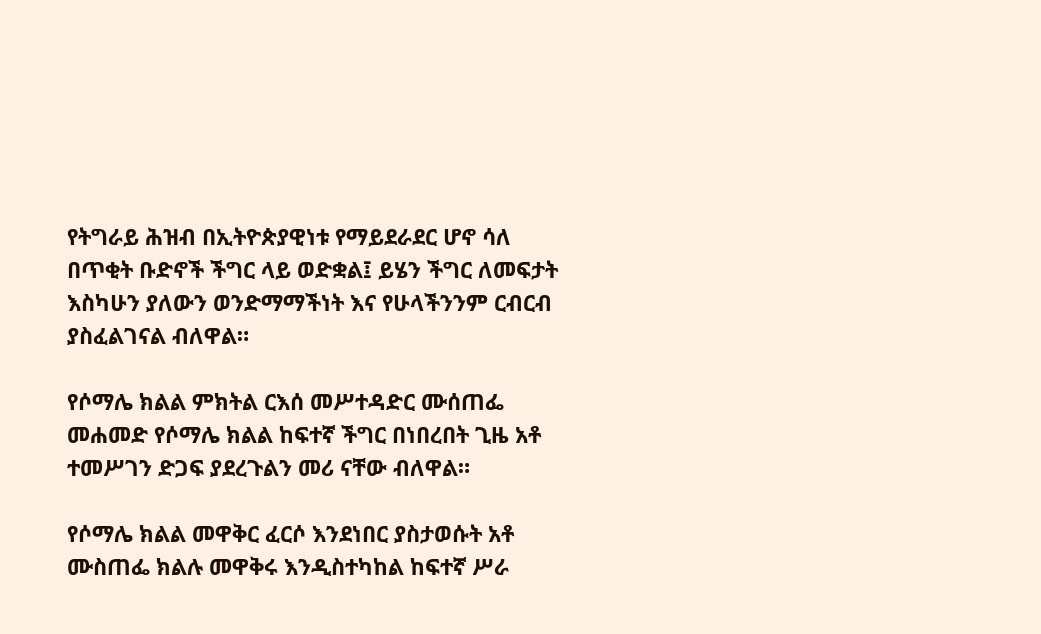የትግራይ ሕዝብ በኢትዮጵያዊነቱ የማይደራደር ሆኖ ሳለ በጥቂት ቡድኖች ችግር ላይ ወድቋል፤ ይሄን ችግር ለመፍታት እስካሁን ያለውን ወንድማማችነት እና የሁላችንንም ርብርብ ያስፈልገናል ብለዋል።

የሶማሌ ክልል ምክትል ርእሰ መሥተዳድር ሙሰጠፌ መሐመድ የሶማሌ ክልል ከፍተኛ ችግር በነበረበት ጊዜ አቶ ተመሥገን ድጋፍ ያደረጉልን መሪ ናቸው ብለዋል።

የሶማሌ ክልል መዋቅር ፈርሶ እንደነበር ያስታወሱት አቶ ሙስጠፌ ክልሉ መዋቅሩ እንዲስተካከል ከፍተኛ ሥራ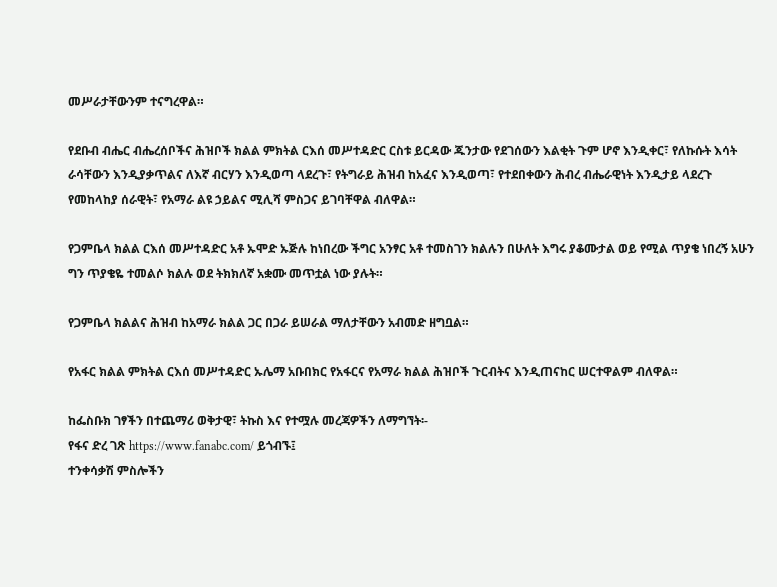መሥራታቸውንም ተናግረዋል።

የደቡብ ብሔር ብሔረሰቦችና ሕዝቦች ክልል ምክትል ርእሰ መሥተዳድር ርስቱ ይርዳው ጁንታው የደገሰውን እልቂት ጉም ሆኖ እንዲቀር፣ የለኩሱት እሳት ራሳቸውን እንዲያቃጥልና ለእኛ ብርሃን እንዲወጣ ላደረጉ፣ የትግራይ ሕዝብ ከአፈና እንዲወጣ፣ የተደበቀውን ሕብረ ብሔራዊነት እንዲታይ ላደረጉ የመከላከያ ሰራዊት፣ የአማራ ልዩ ኃይልና ሚሊሻ ምስጋና ይገባቸዋል ብለዋል።

የጋምቤላ ክልል ርእሰ መሥተዳድር አቶ ኡሞድ ኡጅሉ ከነበረው ችግር አንፃር አቶ ተመስገን ክልሉን በሁለት እግሩ ያቆሙታል ወይ የሚል ጥያቄ ነበረኝ አሁን ግን ጥያቄዬ ተመልሶ ክልሉ ወደ ትክክለኛ አቋሙ መጥቷል ነው ያሉት።

የጋምቤላ ክልልና ሕዝብ ከአማራ ክልል ጋር በጋራ ይሠራል ማለታቸውን አብመድ ዘግቧል።

የአፋር ክልል ምክትል ርእሰ መሥተዳድር ኡሌማ አቡበክር የአፋርና የአማራ ክልል ሕዝቦች ጉርብትና እንዲጠናከር ሠርተዋልም ብለዋል።

ከፌስቡክ ገፃችን በተጨማሪ ወቅታዊ፣ ትኩስ እና የተሟሉ መረጃዎችን ለማግኘት፡-
የፋና ድረ ገጽ https://www.fanabc.com/ ይጎብኙ፤
ተንቀሳቃሽ ምስሎችን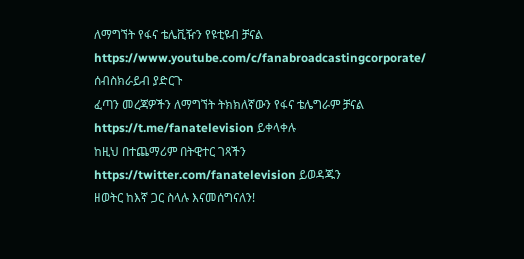ለማግኘት የፋና ቴሌቪዥን የዩቲዩብ ቻናል https://www.youtube.com/c/fanabroadcastingcorporate/ ሰብስክራይብ ያድርጉ
ፈጣን መረጃዎችን ለማግኘት ትክክለኛውን የፋና ቴሌግራም ቻናል https://t.me/fanatelevision ይቀላቀሉ
ከዚህ በተጨማሪም በትዊተር ገጻችን https://twitter.com/fanatelevision ይወዳጁን
ዘወትር ከእኛ ጋር ስላሉ እናመሰግናለን!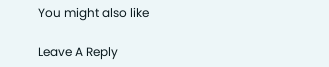You might also like

Leave A Reply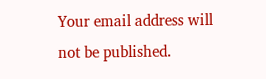Your email address will not be published.